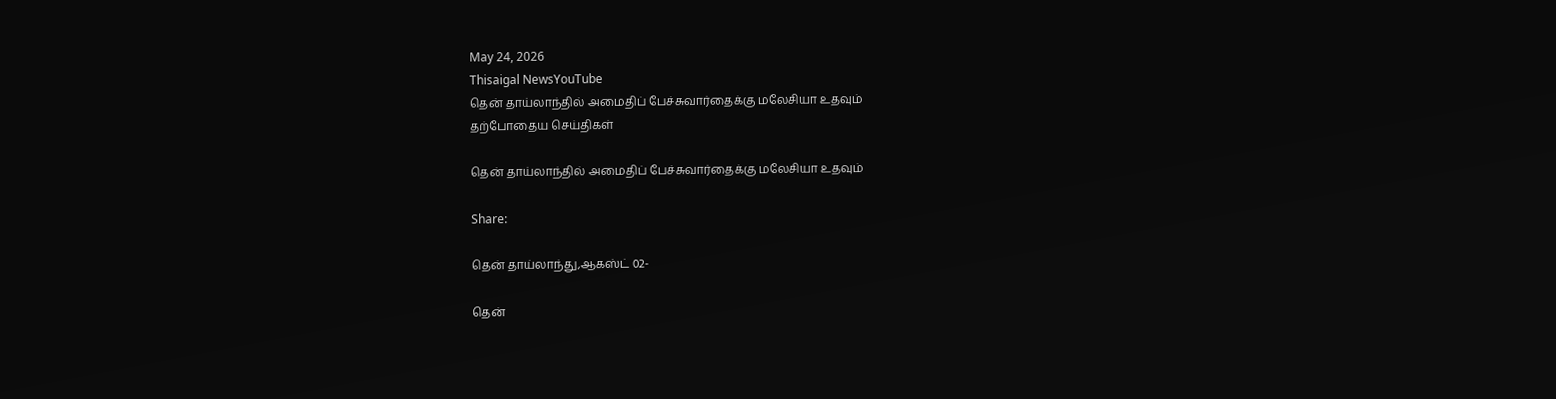May 24, 2026
Thisaigal NewsYouTube
தென் தாய்லாந்தில் அமைதிப் பேச்சுவார்தைக்கு மலேசியா உதவும்
தற்போதைய செய்திகள்

தென் தாய்லாந்தில் அமைதிப் பேச்சுவார்தைக்கு மலேசியா உதவும்

Share:

தென் தாய்லாந்து,ஆ௧ஸ்ட் 02-

தென்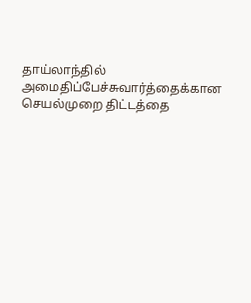தாய்லாந்தில் அமைதிப்பேச்சுவார்த்தைக்கான செயல்முறை திட்டத்தை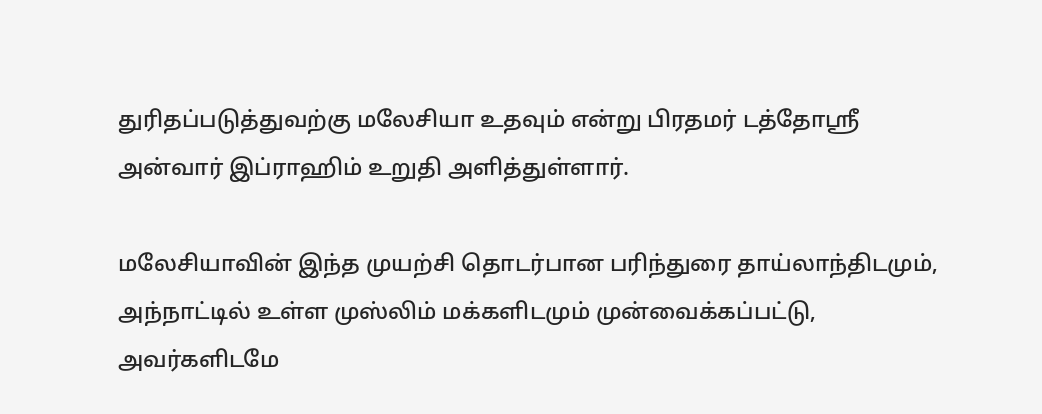துரிதப்படுத்துவற்கு மலேசியா உதவும் என்று பிரதமர் டத்தோஸ்ரீ அன்வார் இப்ராஹிம் உறுதி அளித்துள்ளார்.

மலேசியாவின் இந்த முயற்சி தொடர்பான பரிந்துரை தாய்லாந்திடமும், அந்நாட்டில் உள்ள முஸ்லிம் மக்களிடமும் முன்வைக்கப்பட்டு, அவர்களிடமே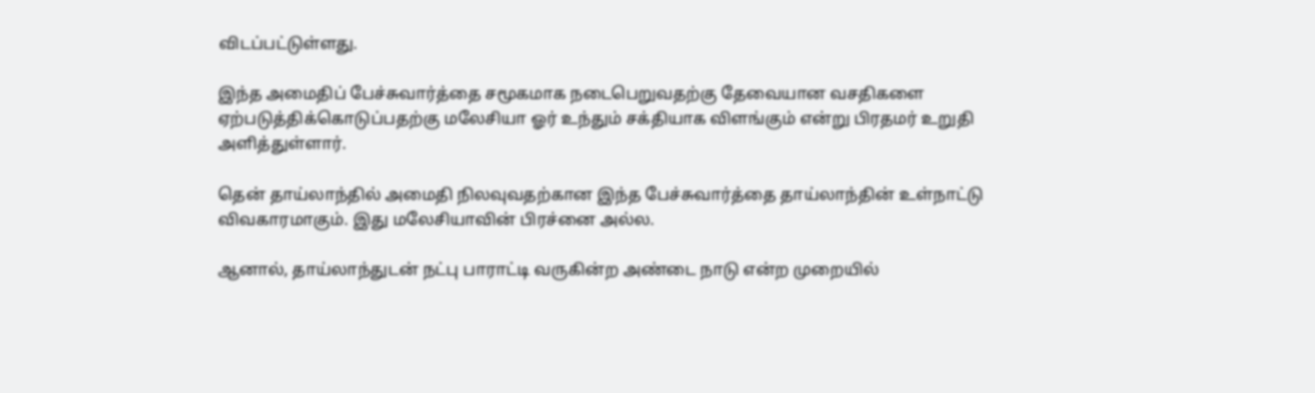விடப்பட்டுள்ளது.

இந்த அமைதிப் பேச்சுவார்த்தை சமூகமாக நடைபெறுவதற்கு தேவையான வசதிகளை ஏற்படுத்திக்கொடுப்பதற்கு மலேசியா ஓர் உந்தும் சக்தியாக விளங்கும் என்று பிரதமர் உறுதி அளித்துள்ளார்.

தென் தாய்லாந்தில் அமைதி நிலவுவதற்கான இந்த பேச்சுவார்த்தை தாய்லாந்தின் உள்நாட்டு விவகாரமாகும். இது மலேசியாவின் பிரச்னை அல்ல.

ஆனால், தாய்லாந்துடன் நட்பு பாராட்டி வருகின்ற அண்டை நாடு என்ற முறையில்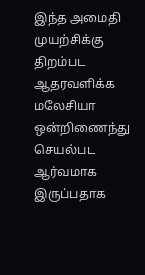இந்த அமைதி முயற்சிக்கு திறம்பட ஆதரவளிக்க மலேசியா ஒன்றிணைந்து செயல்பட ஆர்வமாக இருப்பதாக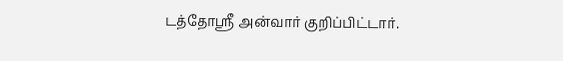டத்தோஸ்ரீ அன்வார் குறிப்பிட்டார்.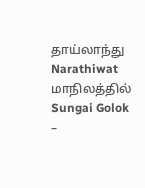தாய்லாந்து Narathiwat மாநிலத்தில் Sungai Golok –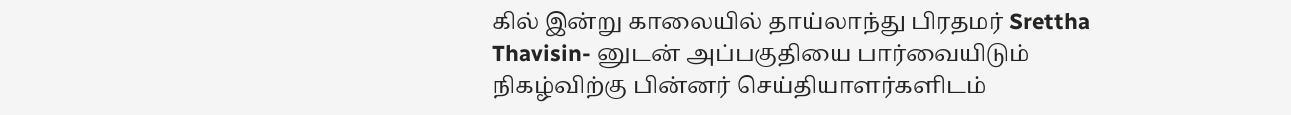கில் இன்று காலையில் தாய்லாந்து பிரதமர் Srettha Thavisin- னுடன் அப்பகுதியை பார்வையிடும் நிகழ்விற்கு பின்னர் செய்தியாளர்களிடம்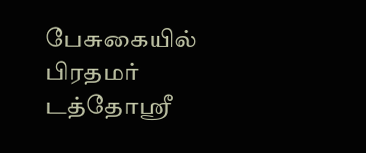பேசுகையில் பிரதமர் டத்தோஸ்ரீ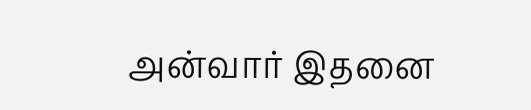அன்வார் இதனை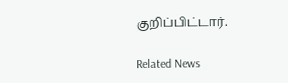குறிப்பிட்டார்.

Related News